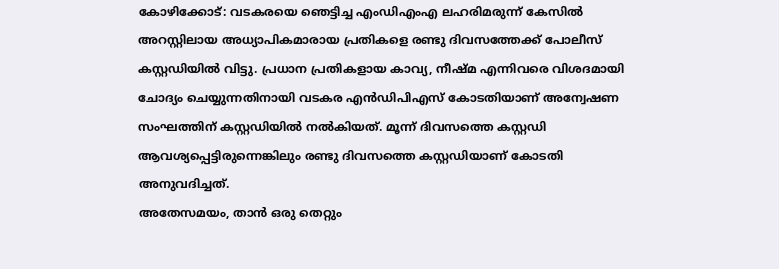കോഴിക്കോട്: വടകരയെ ഞെട്ടിച്ച എംഡിഎംഎ ലഹരിമരുന്ന് കേസിൽ അറസ്റ്റിലായ അധ്യാപികമാരായ പ്രതികളെ രണ്ടു ദിവസത്തേക്ക് പോലീസ് കസ്റ്റഡിയിൽ വിട്ടു. പ്രധാന പ്രതികളായ കാവ്യ, നീഷ്മ എന്നിവരെ വിശദമായി ചോദ്യം ചെയ്യുന്നതിനായി വടകര എൻഡിപിഎസ് കോടതിയാണ് അന്വേഷണ സംഘത്തിന് കസ്റ്റഡിയിൽ നൽകിയത്. മൂന്ന് ദിവസത്തെ കസ്റ്റഡി ആവശ്യപ്പെട്ടിരുന്നെങ്കിലും രണ്ടു ദിവസത്തെ കസ്റ്റഡിയാണ് കോടതി അനുവദിച്ചത്.
അതേസമയം, താൻ ഒരു തെറ്റും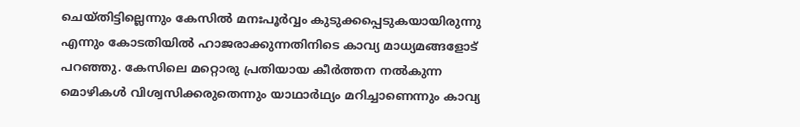ചെയ്തിട്ടില്ലെന്നും കേസിൽ മനഃപൂർവ്വം കുടുക്കപ്പെടുകയായിരുന്നു എന്നും കോടതിയിൽ ഹാജരാക്കുന്നതിനിടെ കാവ്യ മാധ്യമങ്ങളോട് പറഞ്ഞു. കേസിലെ മറ്റൊരു പ്രതിയായ കീർത്തന നൽകുന്ന മൊഴികൾ വിശ്വസിക്കരുതെന്നും യാഥാർഥ്യം മറിച്ചാണെന്നും കാവ്യ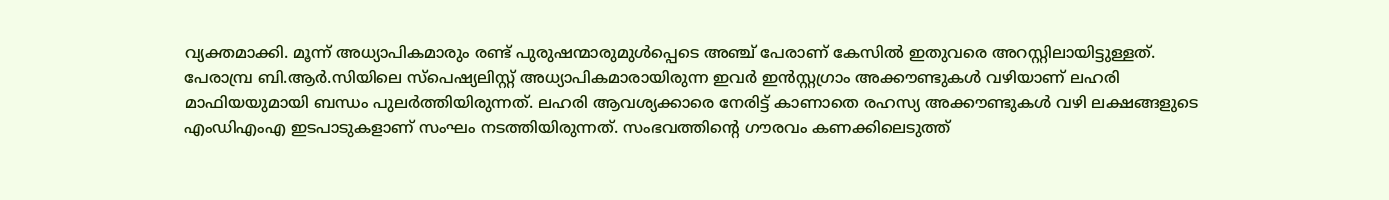വ്യക്തമാക്കി. മൂന്ന് അധ്യാപികമാരും രണ്ട് പുരുഷന്മാരുമുൾപ്പെടെ അഞ്ച് പേരാണ് കേസിൽ ഇതുവരെ അറസ്റ്റിലായിട്ടുള്ളത്.
പേരാമ്പ്ര ബി.ആർ.സിയിലെ സ്പെഷ്യലിസ്റ്റ് അധ്യാപികമാരായിരുന്ന ഇവർ ഇൻസ്റ്റഗ്രാം അക്കൗണ്ടുകൾ വഴിയാണ് ലഹരി മാഫിയയുമായി ബന്ധം പുലർത്തിയിരുന്നത്. ലഹരി ആവശ്യക്കാരെ നേരിട്ട് കാണാതെ രഹസ്യ അക്കൗണ്ടുകൾ വഴി ലക്ഷങ്ങളുടെ എംഡിഎംഎ ഇടപാടുകളാണ് സംഘം നടത്തിയിരുന്നത്. സംഭവത്തിന്റെ ഗൗരവം കണക്കിലെടുത്ത്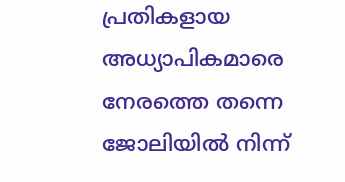പ്രതികളായ അധ്യാപികമാരെ നേരത്തെ തന്നെ ജോലിയിൽ നിന്ന്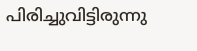പിരിച്ചുവിട്ടിരുന്നു